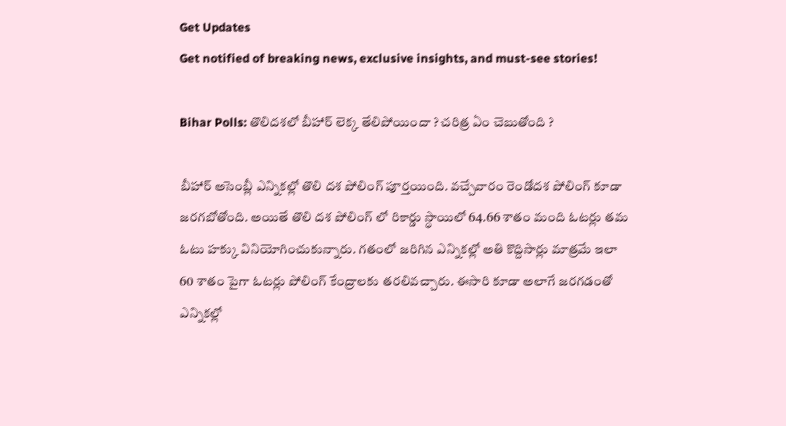Get Updates
Get notified of breaking news, exclusive insights, and must-see stories!

Bihar Polls: తొలిదశలో బీహార్ లెక్క తేలిపోయిందా ? చరిత్ర ఏం చెబుతోంది ?

బీహార్ అసెంబ్లీ ఎన్నికల్లో తొలి దశ పోలింగ్ పూర్తయింది. వచ్చేవారం రెండోదశ పోలింగ్ కూడా జరగబోతోంది. అయితే తొలి దశ పోలింగ్ లో రికార్డు స్ధాయిలో 64.66 శాతం మంది ఓటర్లు తమ ఓటు హక్కు వినియోగించుకున్నారు. గతంలో జరిగిన ఎన్నికల్లో అతి కొద్దిసార్లు మాత్రమే ఇలా 60 శాతం పైగా ఓటర్లు పోలింగ్ కేంద్రాలకు తరలివచ్చారు. ఈసారి కూడా అలాగే జరగడంతో ఎన్నికల్లో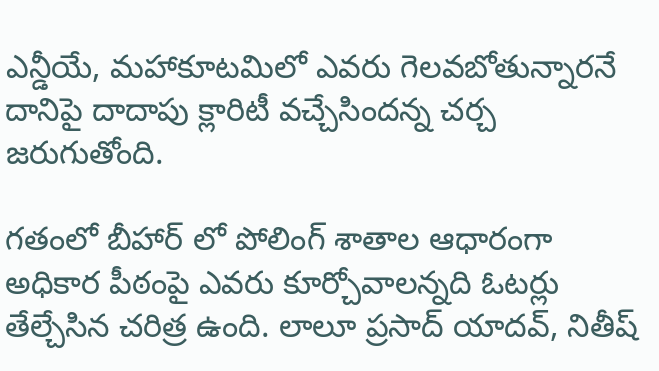ఎన్డీయే, మహాకూటమిలో ఎవరు గెలవబోతున్నారనే దానిపై దాదాపు క్లారిటీ వచ్చేసిందన్న చర్చ జరుగుతోంది.

గతంలో బీహార్ లో పోలింగ్ శాతాల ఆధారంగా అధికార పీఠంపై ఎవరు కూర్చోవాలన్నది ఓటర్లు తేల్చేసిన చరిత్ర ఉంది. లాలూ ప్రసాద్ యాదవ్, నితీష్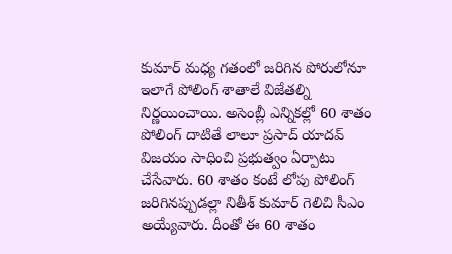కుమార్ మధ్య గతంలో జరిగిన పోరులోనూ ఇలాగే పోలింగ్ శాతాలే విజేతల్ని నిర్ణయించాయి. అసెంబ్లీ ఎన్నికల్లో 60 శాతం పోలింగ్ దాటితే లాలూ ప్రసాద్ యాదవ్ విజయం సాధించి ప్రభుత్వం ఏర్పాటు చేసేవారు. 60 శాతం కంటే లోపు పోలింగ్ జరిగినప్పుడల్లా నితీశ్ కుమార్ గెలిచి సీఎం అయ్యేవారు. దీంతో ఈ 60 శాతం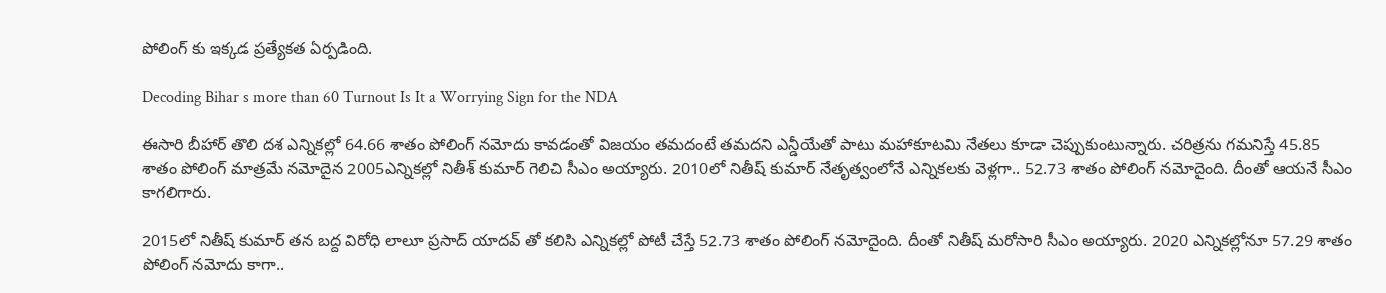పోలింగ్ కు ఇక్కడ ప్రత్యేకత ఏర్పడింది.

Decoding Bihar s more than 60 Turnout Is It a Worrying Sign for the NDA

ఈసారి బీహార్ తొలి దశ ఎన్నికల్లో 64.66 శాతం పోలింగ్ నమోదు కావడంతో విజయం తమదంటే తమదని ఎన్డీయేతో పాటు మహాకూటమి నేతలు కూడా చెప్పుకుంటున్నారు. చరిత్రను గమనిస్తే 45.85 శాతం పోలింగ్ మాత్రమే నమోదైన 2005ఎన్నికల్లో నితీశ్ కుమార్ గెలిచి సీఎం అయ్యారు. 2010లో నితీష్ కుమార్ నేతృత్వంలోనే ఎన్నికలకు వెళ్లగా.. 52.73 శాతం పోలింగ్ నమోదైంది. దీంతో ఆయనే సీఎం కాగలిగారు.

2015లో నితీష్ కుమార్ తన బద్ద విరోధి లాలూ ప్రసాద్ యాదవ్ తో కలిసి ఎన్నికల్లో పోటీ చేస్తే 52.73 శాతం పోలింగ్ నమోదైంది. దీంతో నితీష్ మరోసారి సీఎం అయ్యారు. 2020 ఎన్నికల్లోనూ 57.29 శాతం పోలింగ్ నమోదు కాగా..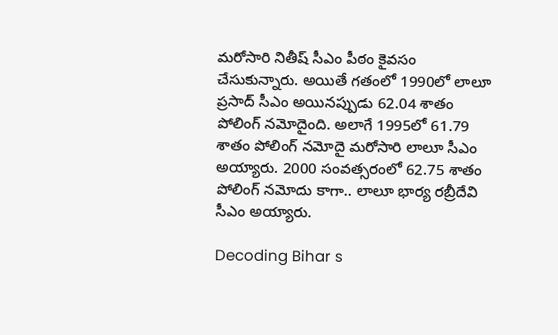మరోసారి నితీష్ సీఎం పీఠం కైవసం చేసుకున్నారు. అయితే గతంలో 1990లో లాలూ ప్రసాద్ సీఎం అయినప్పుడు 62.04 శాతం పోలింగ్ నమోదైంది. అలాగే 1995లో 61.79 శాతం పోలింగ్ నమోదై మరోసారి లాలూ సీఎం అయ్యారు. 2000 సంవత్సరంలో 62.75 శాతం పోలింగ్ నమోదు కాగా.. లాలూ భార్య రబ్రీదేవి సీఎం అయ్యారు.

Decoding Bihar s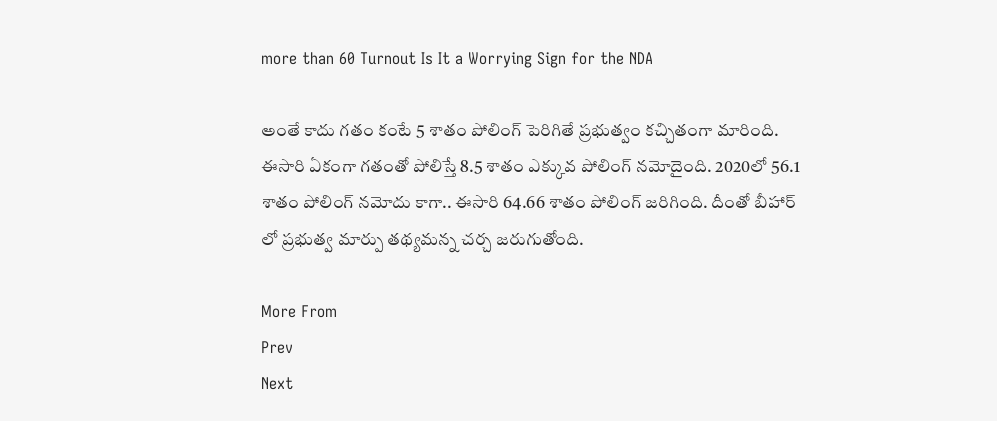more than 60 Turnout Is It a Worrying Sign for the NDA

అంతే కాదు గతం కంటే 5 శాతం పోలింగ్ పెరిగితే ప్రభుత్వం కచ్చితంగా మారింది. ఈసారి ఏకంగా గతంతో పోలిస్తే 8.5 శాతం ఎక్కువ పోలింగ్ నమోదైంది. 2020లో 56.1 శాతం పోలింగ్ నమోదు కాగా.. ఈసారి 64.66 శాతం పోలింగ్ జరిగింది. దీంతో బీహార్ లో ప్రభుత్వ మార్పు తథ్యమన్న చర్చ జరుగుతోంది.

More From
Prev
Next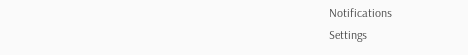Notifications
Settings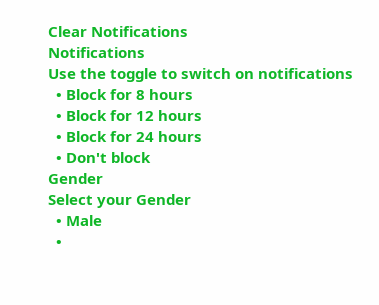Clear Notifications
Notifications
Use the toggle to switch on notifications
  • Block for 8 hours
  • Block for 12 hours
  • Block for 24 hours
  • Don't block
Gender
Select your Gender
  • Male
  •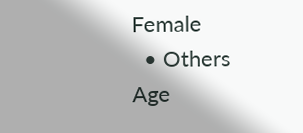Female
  • Others
Age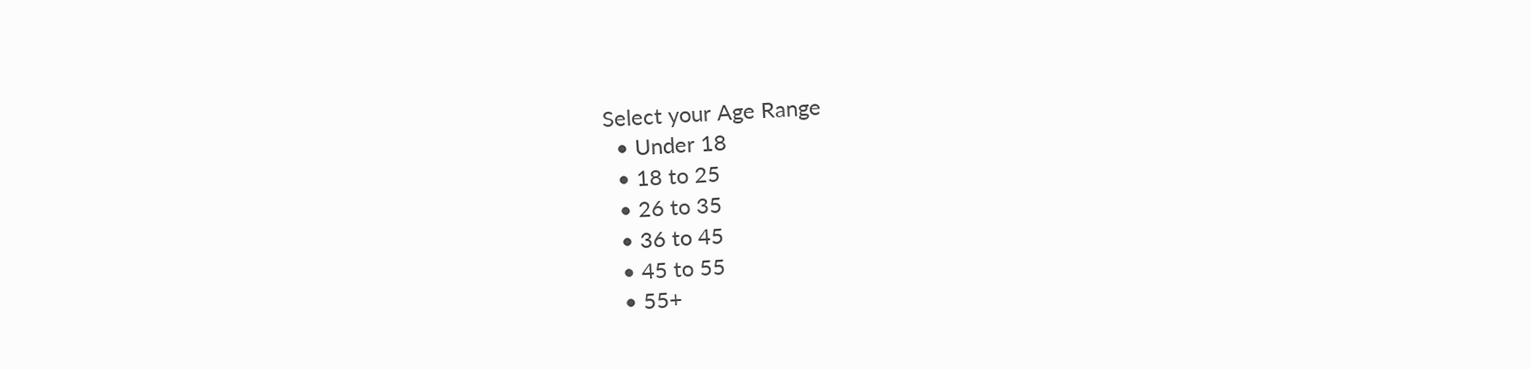Select your Age Range
  • Under 18
  • 18 to 25
  • 26 to 35
  • 36 to 45
  • 45 to 55
  • 55+